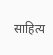साहित्य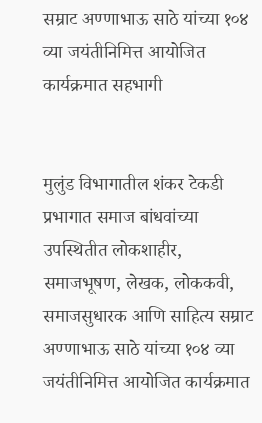सम्राट अण्णाभाऊ साठे यांच्या १०४ व्या जयंतीनिमित्त आयोजित कार्यक्रमात सहभागी


मुलुंड विभागातील शंकर टेकडी प्रभागात समाज बांधवांच्या उपस्थितीत लोकशाहीर, समाजभूषण, लेखक, लोककवी, समाजसुधारक आणि साहित्य सम्राट अण्णाभाऊ साठे यांच्या १०४ व्या जयंतीनिमित्त आयोजित कार्यक्रमात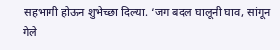सहभागी होऊन शुभेच्छा दिल्या. ‘जग बदल घालूनी घाव, सांगून गेले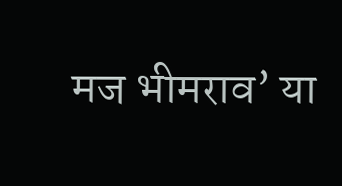मज भीमराव’ या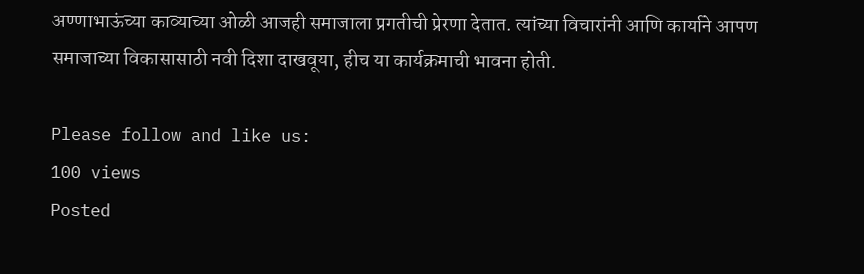अण्णाभाऊंच्या काव्याच्या ओळी आजही समाजाला प्रगतीची प्रेरणा देतात. त्यांच्या विचारांनी आणि कार्याने आपण समाजाच्या विकासासाठी नवी दिशा दाखवूया, हीच या कार्यक्रमाची भावना होती.

Please follow and like us:
100 views
Posted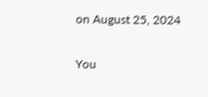on August 25, 2024

You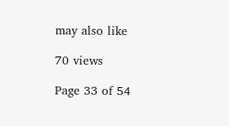may also like

70 views

Page 33 of 54